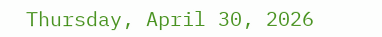Thursday, April 30, 2026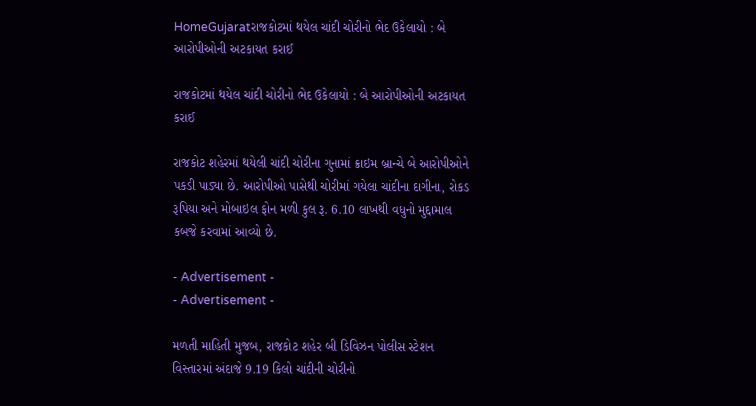HomeGujaratરાજકોટમાં થયેલ ચાંદી ચોરીનો ભેદ ઉકેલાયો : બે આરોપીઓની અટકાયત કરાઈ

રાજકોટમાં થયેલ ચાંદી ચોરીનો ભેદ ઉકેલાયો : બે આરોપીઓની અટકાયત કરાઈ

રાજકોટ શહેરમાં થયેલી ચાંદી ચોરીના ગુનામાં ક્રાઇમ બ્રાન્ચે બે આરોપીઓને પકડી પાડ્યા છે. આરોપીઓ પાસેથી ચોરીમાં ગયેલા ચાંદીના દાગીના, રોકડ રૂપિયા અને મોબાઇલ ફોન મળી કુલ રૂ. 6.10 લાખથી વધુનો મુદ્દામાલ કબજે કરવામાં આવ્યો છે.

- Advertisement -
- Advertisement -

મળતી માહિતી મુજબ, રાજકોટ શહેર બી ડિવિઝન પોલીસ સ્ટેશન વિસ્તારમાં અંદાજે 9.19 કિલો ચાંદીની ચોરીનો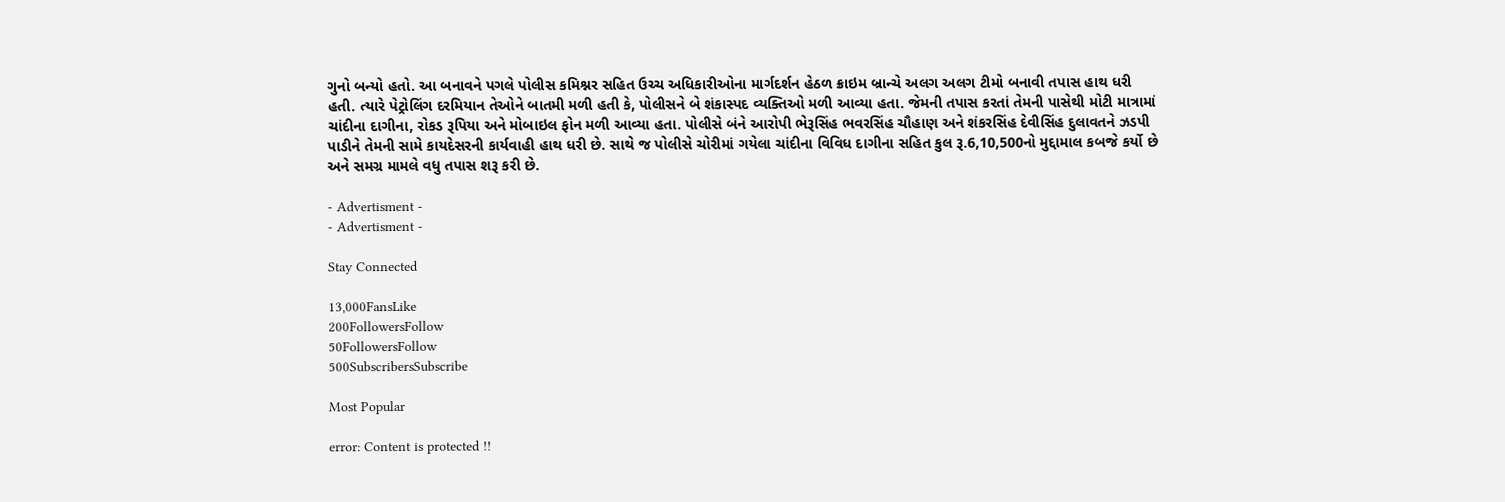ગુનો બન્યો હતો. આ બનાવને પગલે પોલીસ કમિશ્નર સહિત ઉચ્ચ અધિકારીઓના માર્ગદર્શન હેઠળ ક્રાઇમ બ્રાન્ચે અલગ અલગ ટીમો બનાવી તપાસ હાથ ધરી હતી. ત્યારે પેટ્રોલિંગ દરમિયાન તેઓને બાતમી મળી હતી કે, પોલીસને બે શંકાસ્પદ વ્યક્તિઓ મળી આવ્યા હતા. જેમની તપાસ કરતાં તેમની પાસેથી મોટી માત્રામાં ચાંદીના દાગીના, રોકડ રૂપિયા અને મોબાઇલ ફોન મળી આવ્યા હતા. પોલીસે બંને આરોપી ભેરૂસિંહ ભવરસિંહ ચૌહાણ અને શંકરસિંહ દેવીસિંહ દુલાવતને ઝડપી પાડીને તેમની સામે કાયદેસરની કાર્યવાહી હાથ ધરી છે. સાથે જ પોલીસે ચોરીમાં ગયેલા ચાંદીના વિવિધ દાગીના સહિત કુલ રૂ.6,10,500નો મુદ્દામાલ કબજે કર્યો છે અને સમગ્ર મામલે વધુ તપાસ શરૂ કરી છે.

- Advertisment -
- Advertisment -

Stay Connected

13,000FansLike
200FollowersFollow
50FollowersFollow
500SubscribersSubscribe

Most Popular

error: Content is protected !!